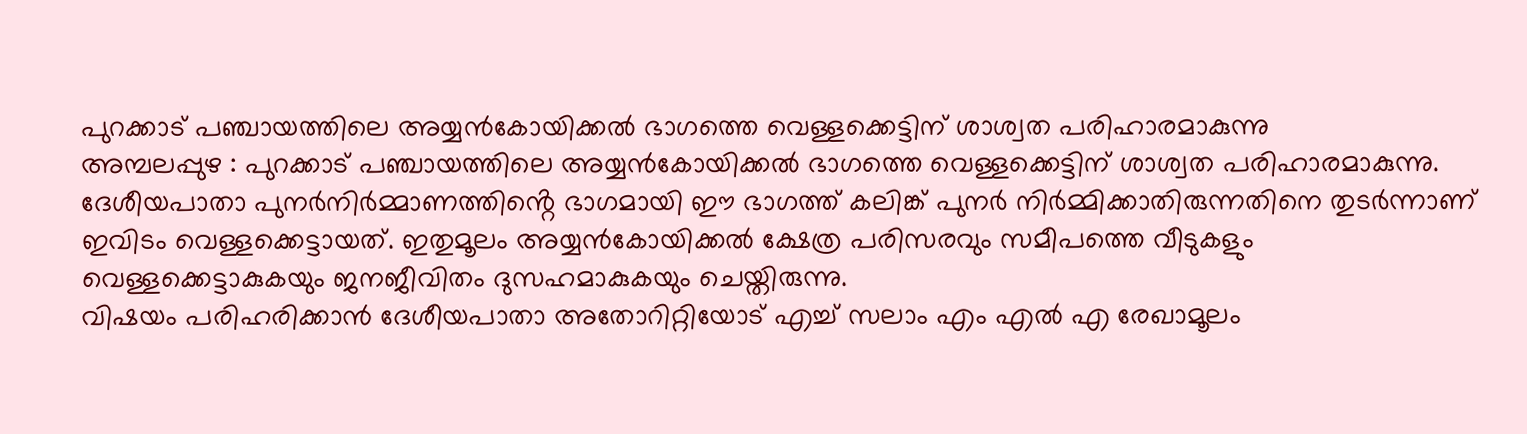പുറക്കാട് പഞ്ചായത്തിലെ അയ്യൻകോയിക്കൽ ഭാഗത്തെ വെള്ളക്കെട്ടിന് ശാശ്വത പരിഹാരമാകുന്നു
അമ്പലപ്പുഴ : പുറക്കാട് പഞ്ചായത്തിലെ അയ്യൻകോയിക്കൽ ഭാഗത്തെ വെള്ളക്കെട്ടിന് ശാശ്വത പരിഹാരമാകുന്നു. ദേശീയപാതാ പുനർനിർമ്മാണത്തിൻ്റെ ഭാഗമായി ഈ ഭാഗത്ത് കലിങ്ക് പുനർ നിർമ്മിക്കാതിരുന്നതിനെ തുടർന്നാണ് ഇവിടം വെള്ളക്കെട്ടായത്. ഇതുമൂലം അയ്യൻകോയിക്കൽ ക്ഷേത്ര പരിസരവും സമീപത്തെ വീടുകളും വെള്ളക്കെട്ടാകുകയും ജനജീവിതം ദുസഹമാകുകയും ചെയ്തിരുന്നു.
വിഷയം പരിഹരിക്കാൻ ദേശീയപാതാ അതോറിറ്റിയോട് എച്ച് സലാം എം എൽ എ രേഖാമൂലം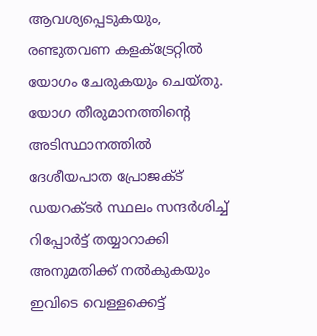ആവശ്യപ്പെടുകയും, രണ്ടുതവണ കളക്ട്രേറ്റിൽ യോഗം ചേരുകയും ചെയ്തു. യോഗ തീരുമാനത്തിൻ്റെ അടിസ്ഥാനത്തിൽ ദേശീയപാത പ്രോജക്ട് ഡയറക്ടർ സ്ഥലം സന്ദർശിച്ച് റിപ്പോർട്ട് തയ്യാറാക്കി അനുമതിക്ക് നൽകുകയും ഇവിടെ വെള്ളക്കെട്ട്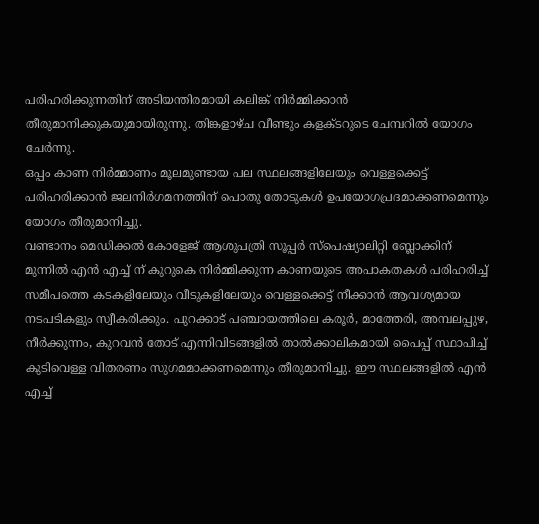പരിഹരിക്കുന്നതിന് അടിയന്തിരമായി കലിങ്ക് നിർമ്മിക്കാൻ തീരുമാനിക്കുകയുമായിരുന്നു. തിങ്കളാഴ്ച വീണ്ടും കളക്ടറുടെ ചേമ്പറിൽ യോഗം ചേർന്നു.
ഒപ്പം കാണ നിർമ്മാണം മൂലമുണ്ടായ പല സ്ഥലങ്ങളിലേയും വെള്ളക്കെട്ട് പരിഹരിക്കാൻ ജലനിർഗമനത്തിന് പൊതു തോടുകൾ ഉപയോഗപ്രദമാക്കണമെന്നും യോഗം തീരുമാനിച്ചു.
വണ്ടാനം മെഡിക്കൽ കോളേജ് ആശുപത്രി സൂപ്പർ സ്പെഷ്യാലിറ്റി ബ്ലോക്കിന് മുന്നിൽ എൻ എച്ച് ന് കുറുകെ നിർമ്മിക്കുന്ന കാണയുടെ അപാകതകൾ പരിഹരിച്ച് സമീപത്തെ കടകളിലേയും വീടുകളിലേയും വെള്ളക്കെട്ട് നീക്കാൻ ആവശ്യമായ നടപടികളും സ്വീകരിക്കും. പുറക്കാട് പഞ്ചായത്തിലെ കരൂർ, മാത്തേരി, അമ്പലപ്പുഴ, നീർക്കുന്നം, കുറവൻ തോട് എന്നിവിടങ്ങളിൽ താൽക്കാലികമായി പൈപ്പ് സ്ഥാപിച്ച് കുടിവെള്ള വിതരണം സുഗമമാക്കണമെന്നും തീരുമാനിച്ചു. ഈ സ്ഥലങ്ങളിൽ എൻ എച്ച്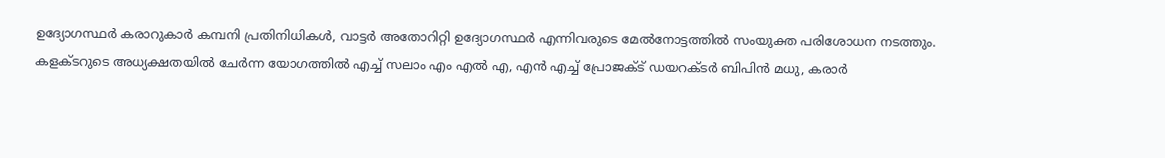ഉദ്യോഗസ്ഥർ കരാറുകാർ കമ്പനി പ്രതിനിധികൾ, വാട്ടർ അതോറിറ്റി ഉദ്യോഗസ്ഥർ എന്നിവരുടെ മേൽനോട്ടത്തിൽ സംയുക്ത പരിശോധന നടത്തും.
കളക്ടറുടെ അധ്യക്ഷതയിൽ ചേർന്ന യോഗത്തിൽ എച്ച് സലാം എം എൽ എ, എൻ എച്ച് പ്രോജക്ട് ഡയറക്ടർ ബിപിൻ മധു, കരാർ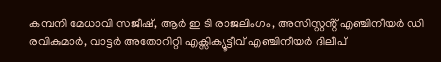കമ്പനി മേധാവി സജീഷ്, ആർ ഇ ടി രാജലിംഗം, അസിസ്റ്റൻ്റ് എഞ്ചിനീയർ ഡി രവികുമാർ, വാട്ടർ അതോറിറ്റി എക്സിക്യൂട്ടീവ് എഞ്ചിനീയർ ദിലീപ്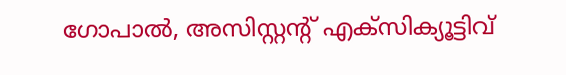ഗോപാൽ, അസിസ്റ്റൻ്റ് എക്സിക്യൂട്ടിവ്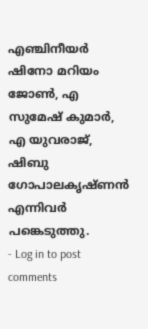എഞ്ചിനീയർ ഷിനോ മറിയം ജോൺ, എ സുമേഷ് കുമാർ, എ യുവരാജ്, ഷിബു ഗോപാലകൃഷ്ണൻ എന്നിവർ പങ്കെടുത്തു.
- Log in to post comments